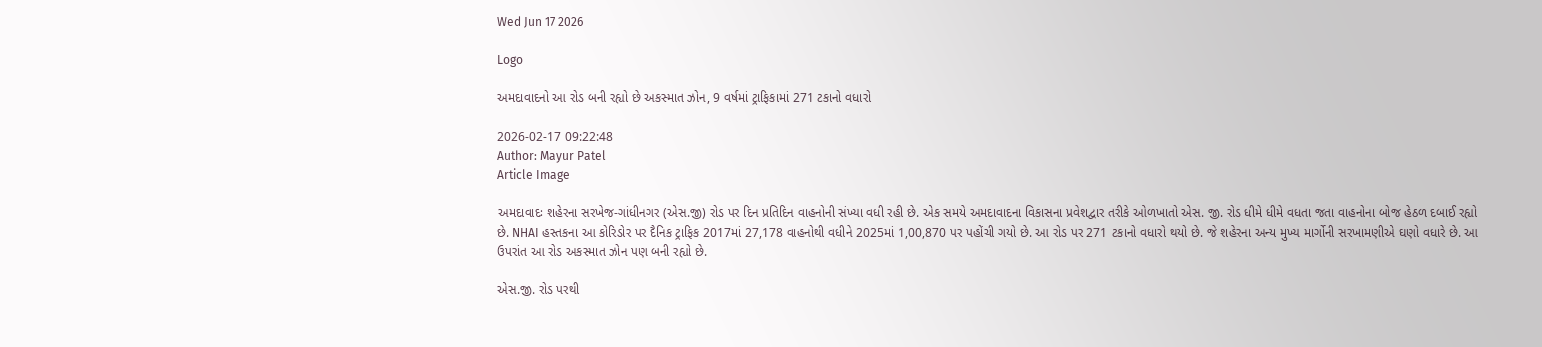Wed Jun 17 2026

Logo

અમદાવાદનો આ રોડ બની રહ્યો છે અકસ્માત ઝોન, 9 વર્ષમાં ટ્રાફિકામાં 271 ટકાનો વધારો

2026-02-17 09:22:48
Author: Mayur Patel
Article Image

અમદાવાદઃ શહેરના સરખેજ-ગાંધીનગર (એસ.જી) રોડ પર દિન પ્રતિદિન વાહનોની સંખ્યા વધી રહી છે. એક સમયે અમદાવાદના વિકાસના પ્રવેશદ્વાર તરીકે ઓળખાતો એસ. જી. રોડ ધીમે ધીમે વધતા જતા વાહનોના બોજ હેઠળ દબાઈ રહ્યો છે. NHAI હસ્તકના આ કોરિડોર પર દૈનિક ટ્રાફિક 2017માં 27,178 વાહનોથી વધીને 2025માં 1,00,870 પર પહોંચી ગયો છે. આ રોડ પર 271 ટકાનો વધારો થયો છે. જે શહેરના અન્ય મુખ્ય માર્ગોની સરખામણીએ ઘણો વધારે છે. આ ઉપરાંત આ રોડ અકસ્માત ઝોન પણ બની રહ્યો છે.

એસ.જી. રોડ પરથી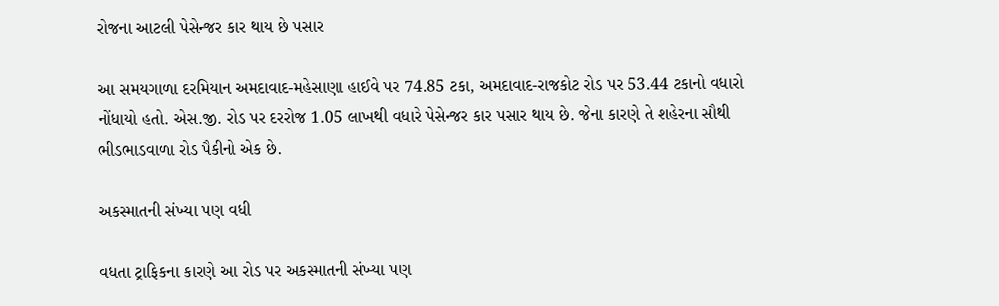રોજના આટલી પેસેન્જર કાર થાય છે પસાર

આ સમયગાળા દરમિયાન અમદાવાદ-મહેસાણા હાઈવે પર 74.85 ટકા, અમદાવાદ-રાજકોટ રોડ પર 53.44 ટકાનો વધારો નોંધાયો હતો. એસ.જી. રોડ પર દરરોજ 1.05 લાખથી વધારે પેસેન્જર કાર પસાર થાય છે. જેના કારણે તે શહેરના સૌથી ભીડભાડવાળા રોડ પૈકીનો એક છે.

અકસ્માતની સંખ્યા પણ વધી

વધતા ટ્રાફિકના કારણે આ રોડ પર અકસ્માતની સંખ્યા પણ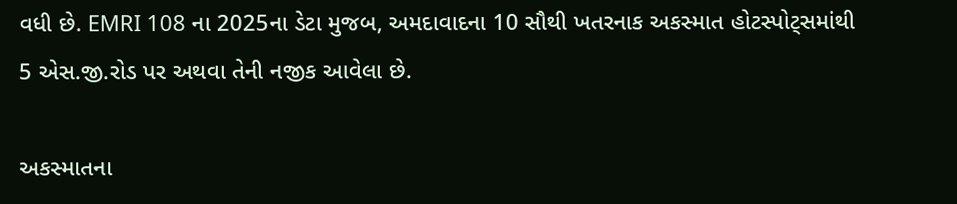વધી છે. EMRI 108 ના 2025ના ડેટા મુજબ, અમદાવાદના 10 સૌથી ખતરનાક અકસ્માત હોટસ્પોટ્સમાંથી 5 એસ.જી.રોડ પર અથવા તેની નજીક આવેલા છે.

અકસ્માતના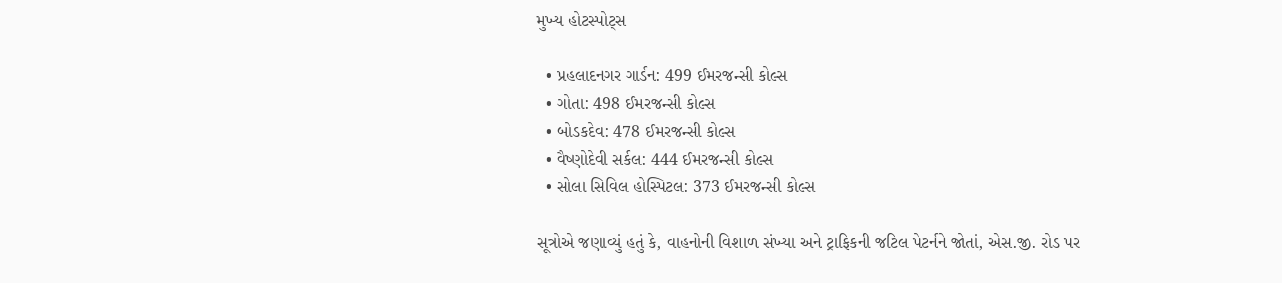મુખ્ય હોટસ્પોટ્સ

  • પ્રહલાદનગર ગાર્ડન: 499 ઈમરજન્સી કોલ્સ
  • ગોતા: 498 ઈમરજન્સી કોલ્સ
  • બોડકદેવ: 478 ઈમરજન્સી કોલ્સ
  • વૈષ્ણોદેવી સર્કલ: 444 ઈમરજન્સી કોલ્સ
  • સોલા સિવિલ હોસ્પિટલ: 373 ઈમરજન્સી કોલ્સ

સૂત્રોએ જણાવ્યું હતું કે, વાહનોની વિશાળ સંખ્યા અને ટ્રાફિકની જટિલ પેટર્નને જોતાં, એસ.જી. રોડ પર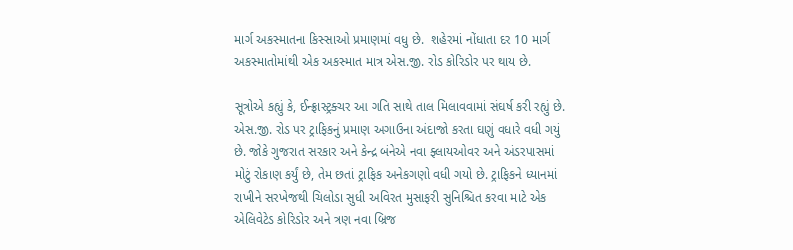માર્ગ અકસ્માતના કિસ્સાઓ પ્રમાણમાં વધુ છે.  શહેરમાં નોંધાતા દર 10 માર્ગ અકસ્માતોમાંથી એક અકસ્માત માત્ર એસ.જી. રોડ કોરિડોર પર થાય છે.

સૂત્રોએ કહ્યું કે, ઈન્ફ્રાસ્ટ્રક્ચર આ ગતિ સાથે તાલ મિલાવવામાં સંઘર્ષ કરી રહ્યું છે. એસ.જી. રોડ પર ટ્રાફિકનું પ્રમાણ અગાઉના અંદાજો કરતા ઘણું વધારે વધી ગયું છે. જોકે ગુજરાત સરકાર અને કેન્દ્ર બંનેએ નવા ફ્લાયઓવર અને અંડરપાસમાં મોટું રોકાણ કર્યું છે, તેમ છતાં ટ્રાફિક અનેકગણો વધી ગયો છે. ટ્રાફિકને ધ્યાનમાં રાખીને સરખેજથી ચિલોડા સુધી અવિરત મુસાફરી સુનિશ્ચિત કરવા માટે એક એલિવેટેડ કોરિડોર અને ત્રણ નવા બ્રિજ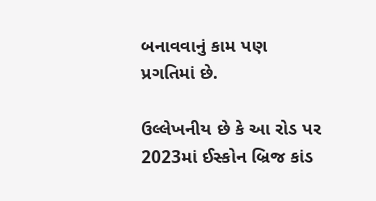બનાવવાનું કામ પણ પ્રગતિમાં છે.

ઉલ્લેખનીય છે કે આ રોડ પર 2023માં ઈસ્કોન બ્રિજ કાંડ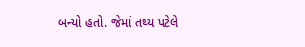બન્યો હતો. જેમાં તથ્ય પટેલે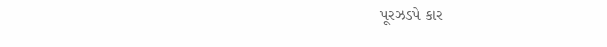પૂરઝડપે કાર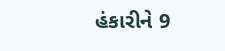હંકારીને 9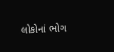લોકોનાં ભોગ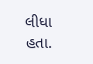લીધા હતા.